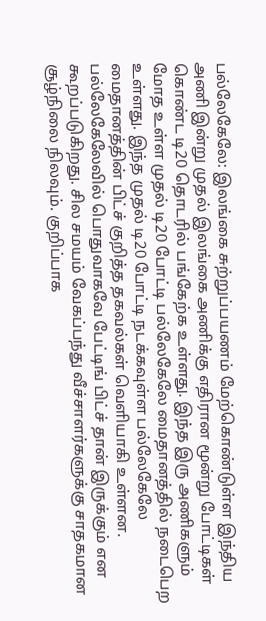பல்லேகேலே: இலங்கை சுற்றுப்பயணம் மேற்கொண்டுள்ள இந்திய அணி இன்று முதல் இலங்கை அணிக்கு எதிரான மூன்று போட்டிகள் கொண்ட டி20 தொடரில் பங்கேற்க உள்ளது. இந்த இரு அணிகளும் மோத உள்ள முதல் டி20 போட்டி பல்லேகேலே மைதானத்தில் நடைபெற உள்ளது. இந்த முதல் டி20 போட்டி நடக்கவுள்ள பல்லேகேலே மைதானத்தின் பிட்ச் குறித்த தகவல்கள் வெளியாகி உள்ளன.
பல்லேகேலேவில் பொதுவாகவே பேட்டிங் பிட்ச் தான் இருக்கும் என கூறப்படுகிறது. சில சமயம் வேகப்பந்து வீச்சாளர்களுக்கு சாதகமான சூழ்நிலை நிலவும். குறிப்பாக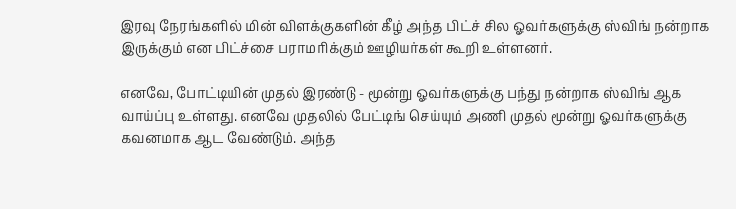இரவு நேரங்களில் மின் விளக்குகளின் கீழ் அந்த பிட்ச் சில ஓவர்களுக்கு ஸ்விங் நன்றாக இருக்கும் என பிட்ச்சை பராமரிக்கும் ஊழியர்கள் கூறி உள்ளனர்.

எனவே, போட்டியின் முதல் இரண்டு - மூன்று ஓவர்களுக்கு பந்து நன்றாக ஸ்விங் ஆக வாய்ப்பு உள்ளது. எனவே முதலில் பேட்டிங் செய்யும் அணி முதல் மூன்று ஓவர்களுக்கு கவனமாக ஆட வேண்டும். அந்த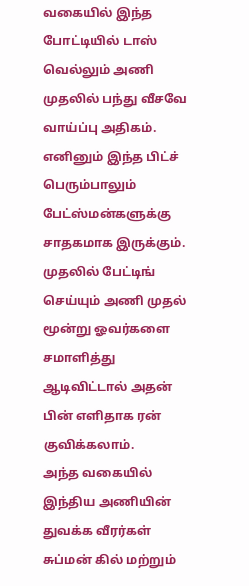வகையில் இந்த போட்டியில் டாஸ் வெல்லும் அணி முதலில் பந்து வீசவே வாய்ப்பு அதிகம். எனினும் இந்த பிட்ச் பெரும்பாலும் பேட்ஸ்மன்களுக்கு சாதகமாக இருக்கும். முதலில் பேட்டிங் செய்யும் அணி முதல் மூன்று ஓவர்களை சமாளித்து ஆடிவிட்டால் அதன் பின் எளிதாக ரன் குவிக்கலாம்.
அந்த வகையில் இந்திய அணியின் துவக்க வீரர்கள் சுப்மன் கில் மற்றும்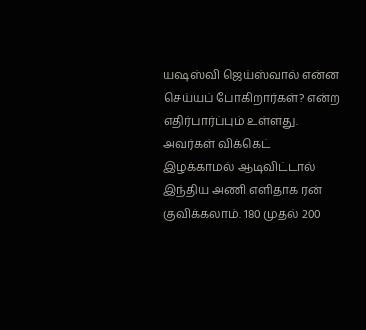யஷஸ்வி ஜெய்ஸ்வால் என்ன செய்யப் போகிறார்கள்? என்ற எதிர்பார்ப்பும் உள்ளது. அவர்கள் விக்கெட் இழக்காமல் ஆடிவிட்டால் இந்திய அணி எளிதாக ரன் குவிக்கலாம். 180 முதல் 200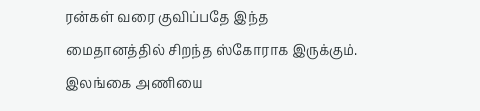ரன்கள் வரை குவிப்பதே இந்த மைதானத்தில் சிறந்த ஸ்கோராக இருக்கும்.
இலங்கை அணியை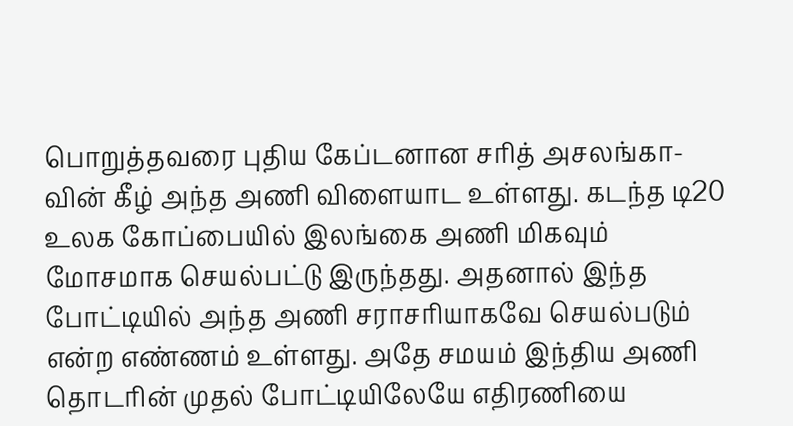பொறுத்தவரை புதிய கேப்டனான சரித் அசலங்கா-வின் கீழ் அந்த அணி விளையாட உள்ளது. கடந்த டி20 உலக கோப்பையில் இலங்கை அணி மிகவும் மோசமாக செயல்பட்டு இருந்தது. அதனால் இந்த போட்டியில் அந்த அணி சராசரியாகவே செயல்படும் என்ற எண்ணம் உள்ளது. அதே சமயம் இந்திய அணி தொடரின் முதல் போட்டியிலேயே எதிரணியை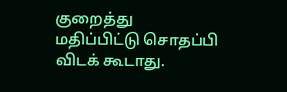குறைத்து மதிப்பிட்டு சொதப்பி விடக் கூடாது.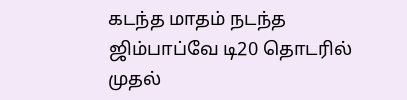கடந்த மாதம் நடந்த ஜிம்பாப்வே டி20 தொடரில் முதல்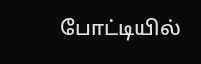போட்டியில்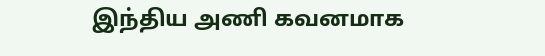இந்திய அணி கவனமாக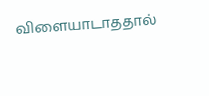விளையாடாததால்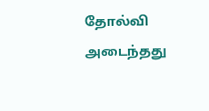தோல்வி அடைந்தது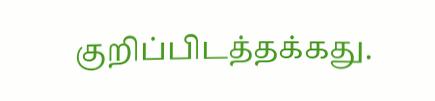குறிப்பிடத்தக்கது.